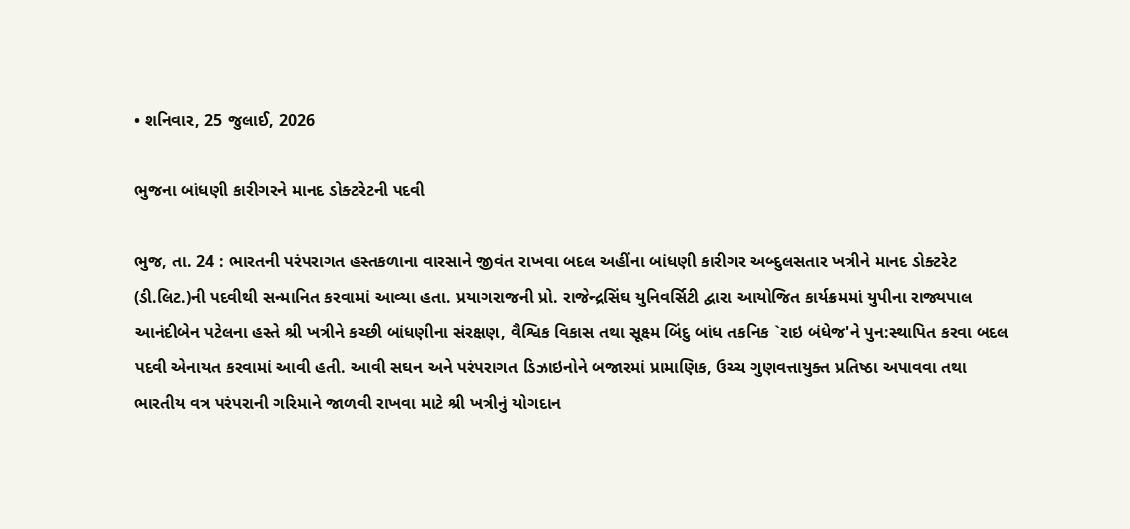• શનિવાર, 25 જુલાઈ, 2026

ભુજના બાંધણી કારીગરને માનદ ડોક્ટરેટની પદવી

ભુજ, તા. 24 : ભારતની પરંપરાગત હસ્તકળાના વારસાને જીવંત રાખવા બદલ અહીંના બાંધણી કારીગર અબ્દુલસતાર ખત્રીને માનદ ડોક્ટરેટ (ડી.લિટ.)ની પદવીથી સન્માનિત કરવામાં આવ્યા હતા. પ્રયાગરાજની પ્રો. રાજેન્દ્રસિંઘ યુનિવર્સિટી દ્વારા આયોજિત કાર્યક્રમમાં યુપીના રાજ્યપાલ આનંદીબેન પટેલના હસ્તે શ્રી ખત્રીને કચ્છી બાંધણીના સંરક્ષણ, વૈશ્વિક વિકાસ તથા સૂક્ષ્મ બિંદુ બાંધ તકનિક `રાઇ બંધેજ'ને પુન:સ્થાપિત કરવા બદલ પદવી એનાયત કરવામાં આવી હતી. આવી સઘન અને પરંપરાગત ડિઝાઇનોને બજારમાં પ્રામાણિક, ઉચ્ચ ગુણવત્તાયુક્ત પ્રતિષ્ઠા અપાવવા તથા ભારતીય વત્ર પરંપરાની ગરિમાને જાળવી રાખવા માટે શ્રી ખત્રીનું યોગદાન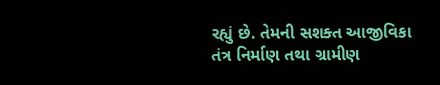રહ્યું છે. તેમની સશક્ત આજીવિકા તંત્ર નિર્માણ તથા ગ્રામીણ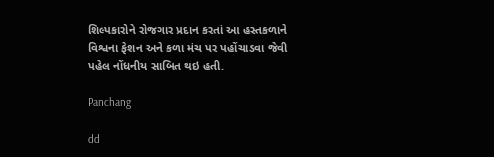શિલ્પકારોને રોજગાર પ્રદાન કરતાં આ હસ્તકળાને વિશ્વના ફેશન અને કળા મંચ પર પહોંચાડવા જેવી પહેલ નોંધનીય સાબિત થઇ હતી.

Panchang

dd